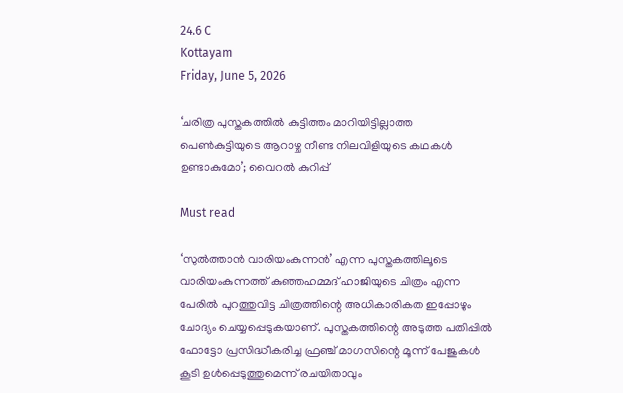24.6 C
Kottayam
Friday, June 5, 2026

‘ചരിത്ര പുസ്തകത്തില്‍ കുട്ടിത്തം മാറിയിട്ടില്ലാത്ത പെണ്‍കുട്ടിയുടെ ആറാഴ്ച നീണ്ട നിലവിളിയുടെ കഥകള്‍ ഉണ്ടാകുമോ’; വൈറല്‍ കുറിപ്പ്

Must read

‘സുല്‍ത്താന്‍ വാരിയംകുന്നന്‍’ എന്ന പുസ്തകത്തിലൂടെ വാരിയംകുന്നത്ത് കുഞ്ഞഹമ്മദ് ഹാജിയുടെ ചിത്രം എന്ന പേരില്‍ പുറത്തുവിട്ട ചിത്രത്തിന്റെ അധികാരികത ഇപ്പോഴും ചോദ്യം ചെയ്യപ്പെടുകയാണ്. പുസ്തകത്തിന്റെ അടുത്ത പതിപ്പില്‍ ഫോട്ടോ പ്രസിദ്ധീകരിച്ച ഫ്രഞ്ച് മാഗസിന്റെ മൂന്ന് പേജുകള്‍ കൂടി ഉള്‍പ്പെടുത്തുമെന്ന് രചയിതാവും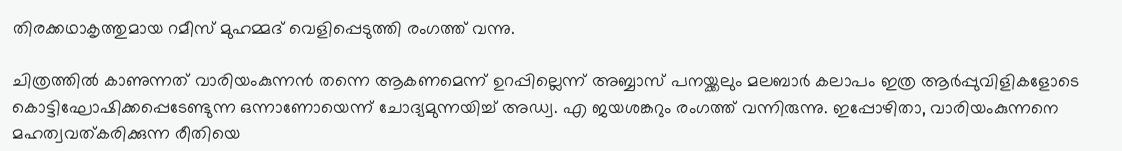തിരക്കഥാകൃത്തുമായ റമീസ് മുഹമ്മദ് വെളിപ്പെടുത്തി രംഗത്ത് വന്നു.

ചിത്രത്തില്‍ കാണുന്നത് വാരിയംകുന്നന്‍ തന്നെ ആകണമെന്ന് ഉറപ്പില്ലെന്ന് അബ്ബാസ് പനയ്ക്കലും മലബാര്‍ കലാപം ഇത്ര ആര്‍പ്പുവിളികളോടെ കൊട്ടിഘോഷിക്കപ്പെടേണ്ടുന്ന ഒന്നാണോയെന്ന് ചോദ്യമുന്നയിച്ച് അഡ്വ. എ ജയശങ്കറും രംഗത്ത് വന്നിരുന്നു. ഇപ്പോഴിതാ, വാരിയംകുന്നനെ മഹത്വവത്കരിക്കുന്ന രീതിയെ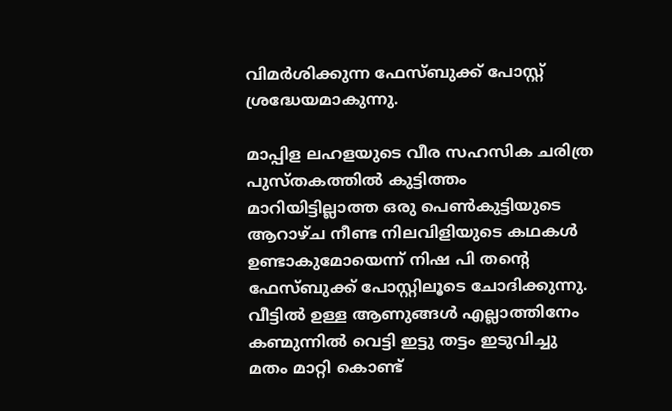വിമര്‍ശിക്കുന്ന ഫേസ്ബുക്ക് പോസ്റ്റ് ശ്രദ്ധേയമാകുന്നു.

മാപ്പിള ലഹളയുടെ വീര സഹസിക ചരിത്ര പുസ്തകത്തില്‍ കുട്ടിത്തം മാറിയിട്ടില്ലാത്ത ഒരു പെണ്‍കുട്ടിയുടെ ആറാഴ്ച നീണ്ട നിലവിളിയുടെ കഥകള്‍ ഉണ്ടാകുമോയെന്ന് നിഷ പി തന്റെ ഫേസ്ബുക്ക് പോസ്റ്റിലൂടെ ചോദിക്കുന്നു. വീട്ടില്‍ ഉള്ള ആണുങ്ങള്‍ എല്ലാത്തിനേം കണ്മുന്നില്‍ വെട്ടി ഇട്ടു തട്ടം ഇടുവിച്ചു മതം മാറ്റി കൊണ്ട്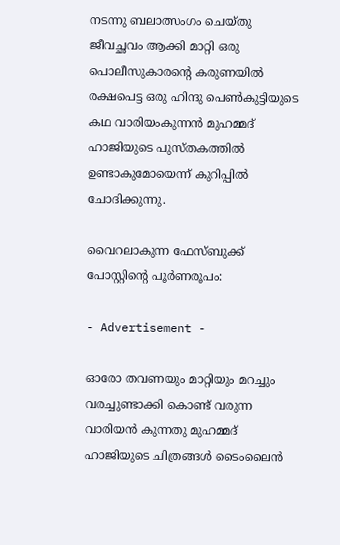നടന്നു ബലാത്സംഗം ചെയ്തു ജീവച്ഛവം ആക്കി മാറ്റി ഒരു പൊലീസുകാരന്റെ കരുണയില്‍ രക്ഷപെട്ട ഒരു ഹിന്ദു പെണ്‍കുട്ടിയുടെ കഥ വാരിയംകുന്നന്‍ മുഹമ്മദ് ഹാജിയുടെ പുസ്തകത്തില്‍ ഉണ്ടാകുമോയെന്ന് കുറിപ്പില്‍ ചോദിക്കുന്നു.

വൈറലാകുന്ന ഫേസ്ബുക്ക് പോസ്റ്റിന്റെ പൂര്‍ണരൂപം:

- Advertisement -

ഓരോ തവണയും മാറ്റിയും മറച്ചും വരച്ചുണ്ടാക്കി കൊണ്ട് വരുന്ന വാരിയന്‍ കുന്നതു മുഹമ്മദ് ഹാജിയുടെ ചിത്രങ്ങള്‍ ടൈംലൈന്‍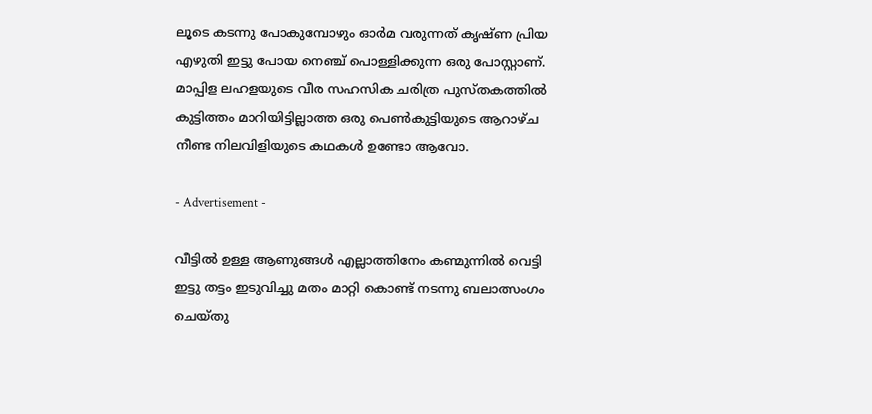ലൂടെ കടന്നു പോകുമ്പോഴും ഓര്‍മ വരുന്നത് കൃഷ്ണ പ്രിയ എഴുതി ഇട്ടു പോയ നെഞ്ച് പൊള്ളിക്കുന്ന ഒരു പോസ്റ്റാണ്. മാപ്പിള ലഹളയുടെ വീര സഹസിക ചരിത്ര പുസ്തകത്തില്‍ കുട്ടിത്തം മാറിയിട്ടില്ലാത്ത ഒരു പെണ്‍കുട്ടിയുടെ ആറാഴ്ച നീണ്ട നിലവിളിയുടെ കഥകള്‍ ഉണ്ടോ ആവോ.

- Advertisement -

വീട്ടില്‍ ഉള്ള ആണുങ്ങള്‍ എല്ലാത്തിനേം കണ്മുന്നില്‍ വെട്ടി ഇട്ടു തട്ടം ഇടുവിച്ചു മതം മാറ്റി കൊണ്ട് നടന്നു ബലാത്സംഗം ചെയ്തു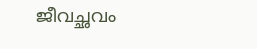ജീവച്ഛവം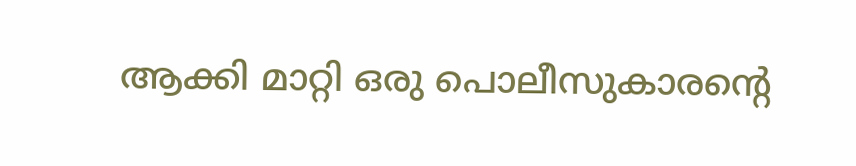ആക്കി മാറ്റി ഒരു പൊലീസുകാരന്റെ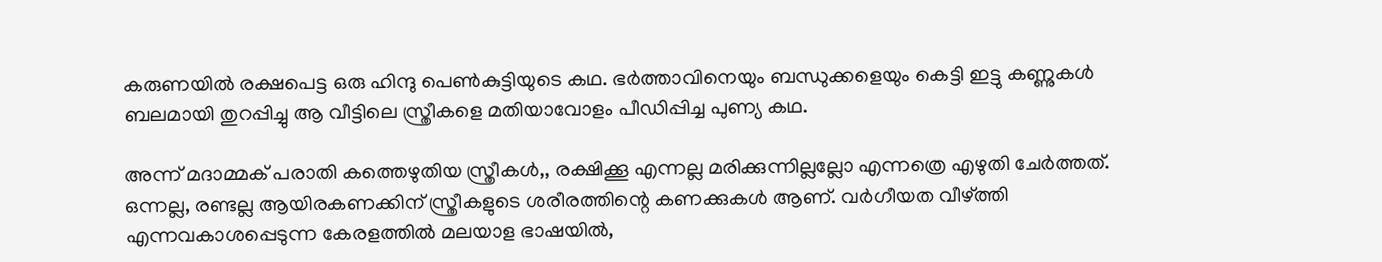കരുണയില്‍ രക്ഷപെട്ട ഒരു ഹിന്ദു പെണ്‍കുട്ടിയുടെ കഥ. ഭര്‍ത്താവിനെയും ബന്ധുക്കളെയും കെട്ടി ഇട്ടു കണ്ണുകള്‍ ബലമായി തുറപ്പിച്ചു ആ വീട്ടിലെ സ്ത്രീകളെ മതിയാവോളം പീഡിപ്പിച്ച പുണ്യ കഥ.

അന്ന് മദാമ്മക് പരാതി കത്തെഴുതിയ സ്ത്രീകള്‍,, രക്ഷിക്കൂ എന്നല്ല മരിക്കുന്നില്ലല്ലോ എന്നത്രെ എഴുതി ചേര്‍ത്തത്. ഒന്നല്ല, രണ്ടല്ല ആയിരകണക്കിന് സ്ത്രീകളുടെ ശരീരത്തിന്റെ കണക്കുകള്‍ ആണ്. വര്‍ഗീയത വീഴ്ത്തി എന്നവകാശപ്പെടുന്ന കേരളത്തില്‍ മലയാള ഭാഷയില്‍,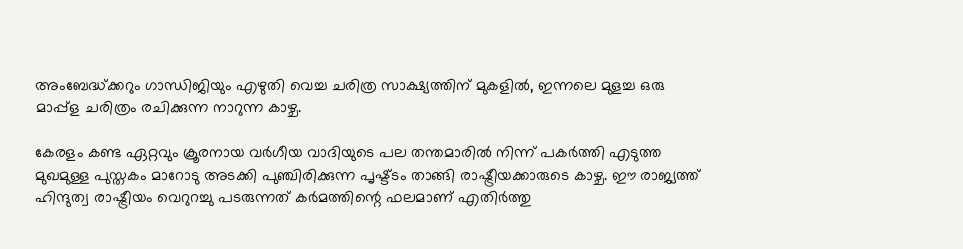അംബേദ്ധ്ക്കറും ഗാന്ധിജിയും എഴുതി വെച്ച ചരിത്ര സാക്ഷ്യത്തിന് മുകളില്‍, ഇന്നലെ മുളച്ച ഒരു മാപ്പ്‌ള ചരിത്രം രചിക്കുന്ന നാറുന്ന കാഴ്ച.

കേരളം കണ്ട ഏറ്റവും ക്രൂരനായ വര്‍ഗീയ വാദിയുടെ പല തന്തമാരില്‍ നിന്ന് പകര്‍ത്തി എടുത്ത മുഖമുള്ള പുസ്തകം മാറോടു അടക്കി പുഞ്ചിരിക്കുന്ന പൃഷ്ട്ടം താങ്ങി രാഷ്ട്രീയക്കാരുടെ കാഴ്ച. ഈ രാജ്യത്ത് ഹിന്ദുത്വ രാഷ്ട്രീയം വെറുറച്ചു പടരുന്നത് കര്‍മത്തിന്റെ ഫലമാണ് എതിര്‍ത്തു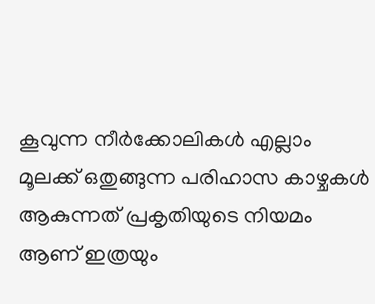കൂവുന്ന നീര്‍ക്കോലികള്‍ എല്ലാം മൂലക്ക് ഒതുങ്ങുന്ന പരിഹാസ കാഴ്ചകള്‍ ആകുന്നത് പ്രകൃതിയുടെ നിയമം ആണ് ഇത്രയും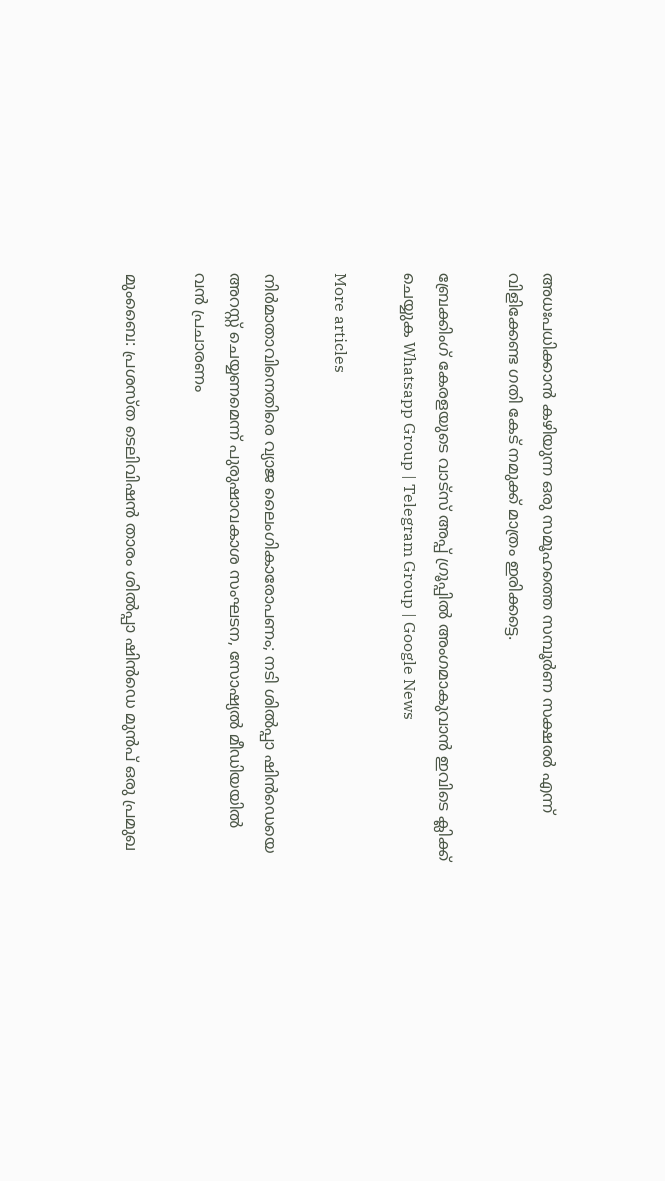അധഃപധിക്കാന്‍ കഴിയുന്ന ഒരു സമൂഹത്തെ സമ്പൂര്‍ണ സക്ഷരര്‍ എന്ന് വിളിക്കേണ്ട ഗതി കേട് നമുക്ക് മാത്രം ഇരിക്കട്ടെ.

ബ്രേക്കിംഗ് കേരളയുടെ വാട്സ് അപ്പ് ഗ്രൂപ്പിൽ അംഗമാകുവാൻ ഇവിടെ ക്ലിക്ക് ചെയ്യുക Whatsapp Group | Telegram Group | Google News

More articles

നിർമാതാവിനെതിരെ വ്യാജ ലൈംഗികാരോപണം; നടി ശിൽപ്പാ ഷിൻഡെയെ അറസ്റ്റ് ചെയ്യണമെന്ന് പുരുഷാവകാശ സംഘടന, സോഷ്യൽ മീഡിയയിൽ വൻ പ്രചാരണം

മുംബൈ: പ്രശസ്ത ടെലിവിഷൻ താരം ശിൽപ്പാ ഷിൻഡെ മുൻപ് ഒരു പ്രമുഖ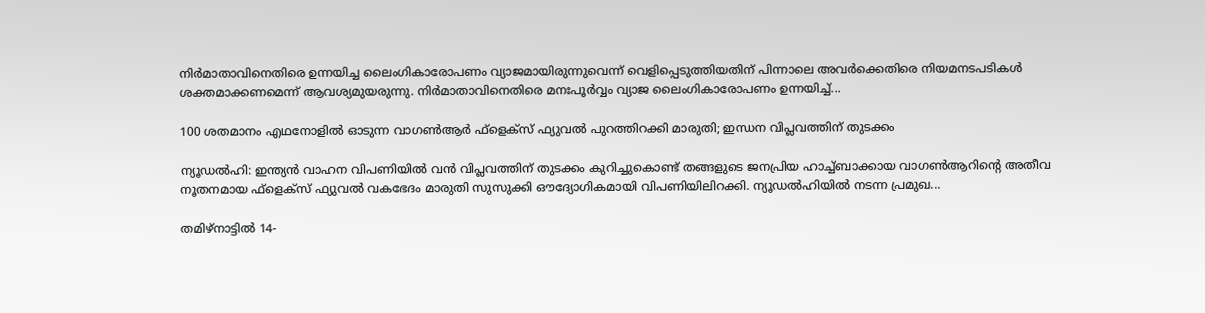നിർമാതാവിനെതിരെ ഉന്നയിച്ച ലൈംഗികാരോപണം വ്യാജമായിരുന്നുവെന്ന് വെളിപ്പെടുത്തിയതിന് പിന്നാലെ അവർക്കെതിരെ നിയമനടപടികൾ ശക്തമാക്കണമെന്ന് ആവശ്യമുയരുന്നു. നിർമാതാവിനെതിരെ മനഃപൂർവ്വം വ്യാജ ലൈംഗികാരോപണം ഉന്നയിച്ച്...

100 ശതമാനം എഥനോളിൽ ഓടുന്ന വാഗൺആർ ഫ്ളെക്സ് ഫ്യുവൽ പുറത്തിറക്കി മാരുതി; ഇന്ധന വിപ്ലവത്തിന് തുടക്കം

ന്യൂഡൽഹി: ഇന്ത്യൻ വാഹന വിപണിയിൽ വൻ വിപ്ലവത്തിന് തുടക്കം കുറിച്ചുകൊണ്ട് തങ്ങളുടെ ജനപ്രിയ ഹാച്ച്ബാക്കായ വാഗൺആറിന്റെ അതീവ നൂതനമായ ഫ്‌ളെക്‌സ് ഫ്യുവൽ വകഭേദം മാരുതി സുസുക്കി ഔദ്യോഗികമായി വിപണിയിലിറക്കി. ന്യൂഡൽഹിയിൽ നടന്ന പ്രമുഖ...

തമിഴ്നാട്ടിൽ 14-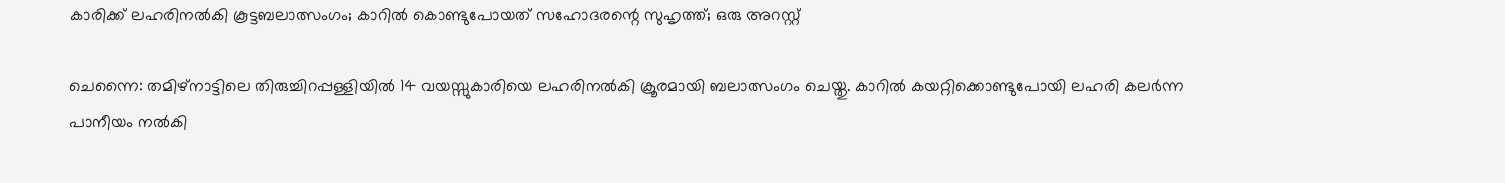കാരിക്ക് ലഹരിനൽകി കൂട്ടബലാത്സംഗം; കാറിൽ കൊണ്ടുപോയത് സഹോദരന്റെ സുഹൃത്ത്; ഒരു അറസ്റ്റ്

ചെന്നൈ: തമിഴ്നാട്ടിലെ തിരുച്ചിറപ്പള്ളിയിൽ 14 വയസ്സുകാരിയെ ലഹരിനൽകി ക്രൂരമായി ബലാത്സംഗം ചെയ്തു. കാറിൽ കയറ്റിക്കൊണ്ടുപോയി ലഹരി കലർന്ന പാനീയം നൽകി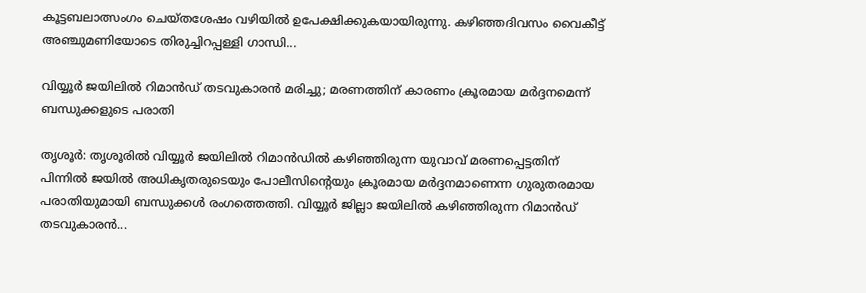കൂട്ടബലാത്സംഗം ചെയ്തശേഷം വഴിയിൽ ഉപേക്ഷിക്കുകയായിരുന്നു. കഴിഞ്ഞദിവസം വൈകീട്ട് അഞ്ചുമണിയോടെ തിരുച്ചിറപ്പള്ളി ഗാന്ധി...

വിയ്യൂർ ജയിലിൽ റിമാൻഡ് തടവുകാരൻ മരിച്ചു; മരണത്തിന് കാരണം ക്രൂരമായ മർദ്ദനമെന്ന് ബന്ധുക്കളുടെ പരാതി

തൃശൂർ: തൃശൂരിൽ വിയ്യൂർ ജയിലിൽ റിമാൻഡിൽ കഴിഞ്ഞിരുന്ന യുവാവ് മരണപ്പെട്ടതിന് പിന്നിൽ ജയിൽ അധികൃതരുടെയും പോലീസിന്റെയും ക്രൂരമായ മർദ്ദനമാണെന്ന ഗുരുതരമായ പരാതിയുമായി ബന്ധുക്കൾ രംഗത്തെത്തി. വിയ്യൂർ ജില്ലാ ജയിലിൽ കഴിഞ്ഞിരുന്ന റിമാൻഡ് തടവുകാരൻ...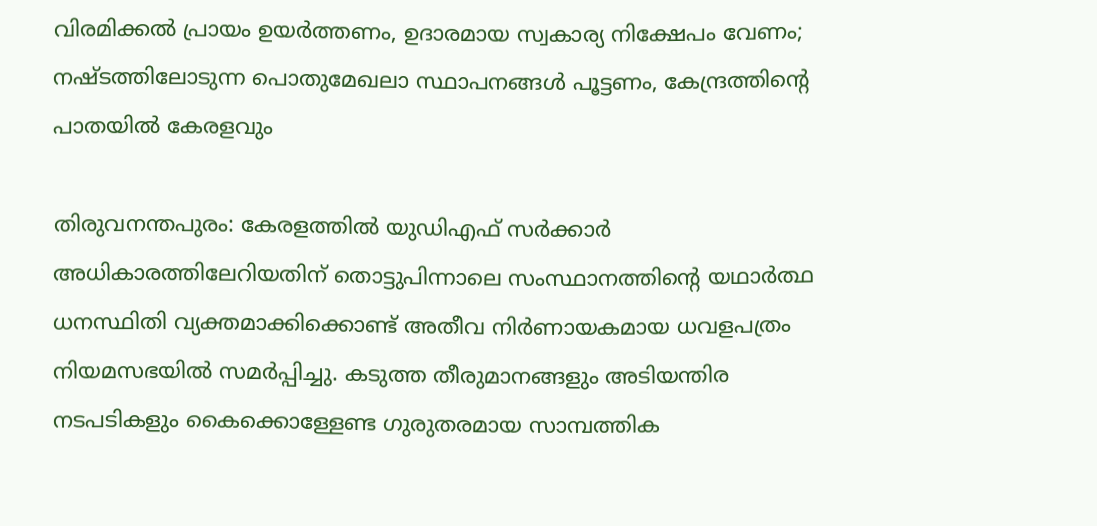വിരമിക്കൽ പ്രായം ഉയർത്തണം, ഉദാരമായ സ്വകാര്യ നിക്ഷേപം വേണം; നഷ്ടത്തിലോടുന്ന പൊതുമേഖലാ സ്ഥാപനങ്ങള്‍ പൂട്ടണം, കേന്ദ്രത്തിന്റെ പാതയില്‍ കേരളവും

തിരുവനന്തപുരം: കേരളത്തിൽ യുഡിഎഫ് സർക്കാർ അധികാരത്തിലേറിയതിന് തൊട്ടുപിന്നാലെ സംസ്ഥാനത്തിന്റെ യഥാർത്ഥ ധനസ്ഥിതി വ്യക്തമാക്കിക്കൊണ്ട് അതീവ നിർണായകമായ ധവളപത്രം നിയമസഭയിൽ സമർപ്പിച്ചു. കടുത്ത തീരുമാനങ്ങളും അടിയന്തിര നടപടികളും കൈക്കൊള്ളേണ്ട ഗുരുതരമായ സാമ്പത്തിക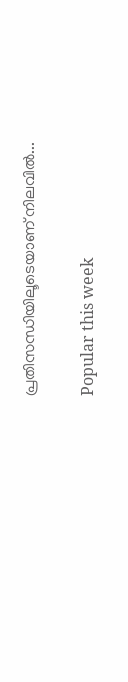പ്രതിസന്ധിയിലൂടെയാണ് നിലവിൽ...

Popular this week